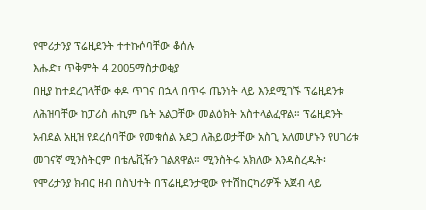የሞሪታንያ ፕሬዚደንት ተተኩሶባቸው ቆሰሉ
እሑድ፣ ጥቅምት 4 2005ማስታወቂያ
በዚያ ከተደረገላቸው ቀዶ ጥገና በኋላ በጥሩ ጤንነት ላይ እንደሚገኙ ፕሬዚደንቱ ለሕዝባቸው ከፓሪስ ሐኪም ቤት አልጋቸው መልዕክት አስተላልፈዋል። ፕሬዚደንት አብደል አዚዝ የደረሰባቸው የመቁሰል አደጋ ለሕይወታቸው አስጊ አለመሆኑን የሀገሪቱ መገናኛ ሚንስትርም በቴሌቪዥን ገልጸዋል። ሚንስትሩ አክለው እንዳስረዱት፡ የሞሪታንያ ክብር ዘብ በስህተት በፕሬዚደንታዊው የተሽከርካሪዎች አጀብ ላይ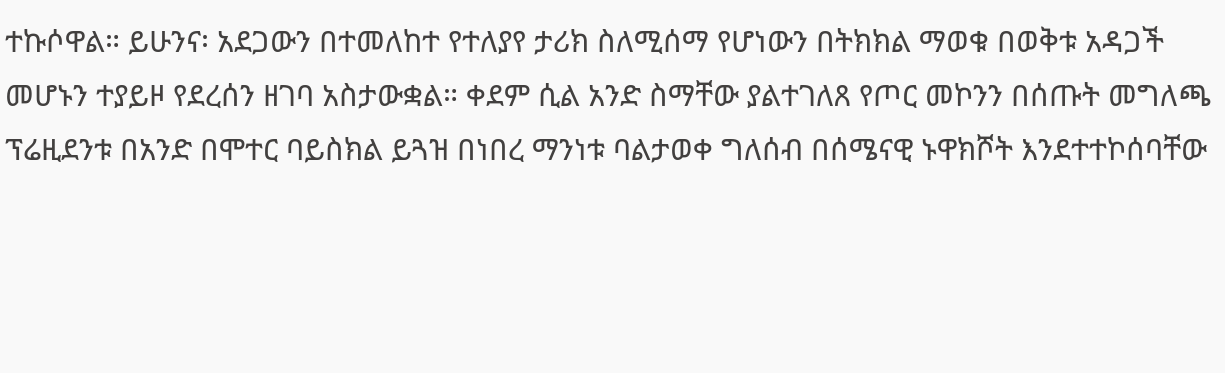ተኩሶዋል። ይሁንና፡ አደጋውን በተመለከተ የተለያየ ታሪክ ስለሚሰማ የሆነውን በትክክል ማወቁ በወቅቱ አዳጋች መሆኑን ተያይዞ የደረሰን ዘገባ አስታውቋል። ቀደም ሲል አንድ ስማቸው ያልተገለጸ የጦር መኮንን በሰጡት መግለጫ ፕሬዚደንቱ በአንድ በሞተር ባይስክል ይጓዝ በነበረ ማንነቱ ባልታወቀ ግለሰብ በሰሜናዊ ኑዋክሾት እንደተተኮሰባቸው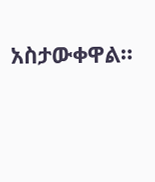አስታውቀዋል።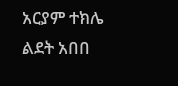አርያም ተክሌ
ልደት አበበ